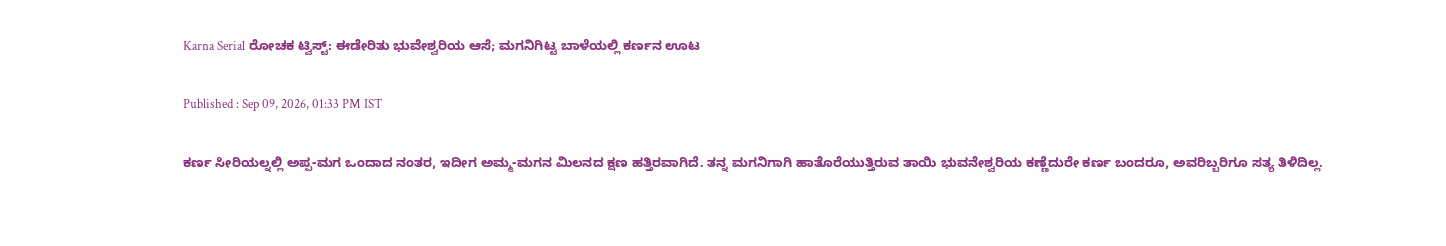Karna Serial ರೋಚಕ ಟ್ವಿಸ್ಟ್: ಈಡೇರಿತು ಭುವೇಶ್ವರಿಯ ಆಸೆ; ಮಗನಿಗಿಟ್ಟ ಬಾಳೆಯಲ್ಲಿ ಕರ್ಣನ ಊಟ

Published : Sep 09, 2026, 01:33 PM IST

ಕರ್ಣ ಸೀರಿಯಲ್ನಲ್ಲಿ ಅಪ್ಪ-ಮಗ ಒಂದಾದ ನಂತರ, ಇದೀಗ ಅಮ್ಮ-ಮಗನ ಮಿಲನದ ಕ್ಷಣ ಹತ್ತಿರವಾಗಿದೆ. ತನ್ನ ಮಗನಿಗಾಗಿ ಹಾತೊರೆಯುತ್ತಿರುವ ತಾಯಿ ಭುವನೇಶ್ವರಿಯ ಕಣ್ಣೆದುರೇ ಕರ್ಣ ಬಂದರೂ, ಅವರಿಬ್ಬರಿಗೂ ಸತ್ಯ ತಿಳಿದಿಲ್ಲ.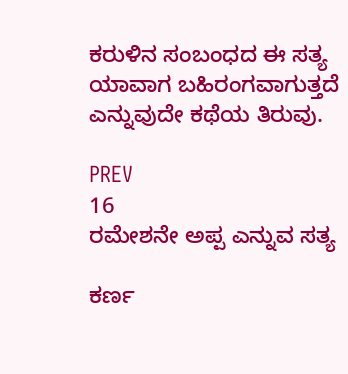ಕರುಳಿನ ಸಂಬಂಧದ ಈ ಸತ್ಯ ಯಾವಾಗ ಬಹಿರಂಗವಾಗುತ್ತದೆ ಎನ್ನುವುದೇ ಕಥೆಯ ತಿರುವು.

PREV
16
ರಮೇಶನೇ ಅಪ್ಪ ಎನ್ನುವ ಸತ್ಯ

ಕರ್ಣ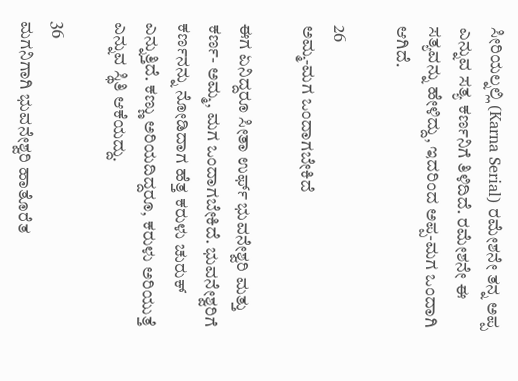ಸೀರಿಯಲ್ನಲ್ಲಿ (Karna Serial) ರಮೇಶನೇ ತನ್ನ ಅಪ್ಪ ಎನ್ನುವ ಸತ್ಯ ಕರ್ಣನಿಗೆ ತಿಳಿದಿದೆ. ರಮೇಶನೇ ಈ ಸತ್ಯವನ್ನು ಹೇಳಿದ್ದು, ಇದರಿಂದ ಅಪ್ಪ-ಮಗ ಒಂದಾಗಿ ಆಗಿದೆ.

26
ಅಮ್ಮ-ಮಗ ಒಂದಾಗಬೇಕಿದೆ

ಈಗ ಏನಿದ್ದರೂ ಸೀತಾ ಉರ್ಫ್ ಭುವನೇಶ್ವರಿ ಮತ್ತು ಕರ್ಣ- ಅಮ್ಮ, ಮಗ ಒಂದಾಗಬೇಕಿದೆ. ಭುವನೇಶ್ವರಿಗೆ ಕರ್ಣನನ್ನು ನೋಡಿದಾಗ ಹೆತ್ತ ಕರುಳು ಚುರುಕ್ ಎನ್ನುತ್ತಿದೆ. ಕಣ್ಣು ಅರಿಯದಿದ್ದರೂ, ಕರುಳು ಅರಿಯುತ್ತೆ ಎನ್ನುವ ಸ್ಥಿತಿ ಆಕೆಯದ್ದು.

36
ಮಗನಿಗಾಗಿ ಭುವನೇಶ್ವರಿ ಹಾತೊರೆತ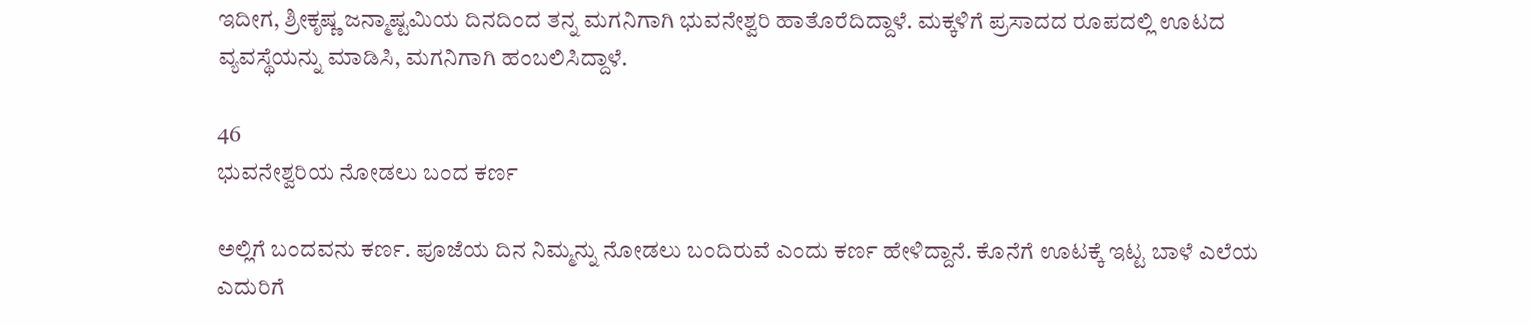ಇದೀಗ, ಶ್ರೀಕೃಷ್ಣ ಜನ್ಮಾಷ್ಟಮಿಯ ದಿನದಿಂದ ತನ್ನ ಮಗನಿಗಾಗಿ ಭುವನೇಶ್ವರಿ ಹಾತೊರೆದಿದ್ದಾಳೆ. ಮಕ್ಕಳಿಗೆ ಪ್ರಸಾದದ ರೂಪದಲ್ಲಿ ಊಟದ ವ್ಯವಸ್ಥೆಯನ್ನು ಮಾಡಿಸಿ, ಮಗನಿಗಾಗಿ ಹಂಬಲಿಸಿದ್ದಾಳೆ.

46
ಭುವನೇಶ್ವರಿಯ ನೋಡಲು ಬಂದ ಕರ್ಣ

ಅಲ್ಲಿಗೆ ಬಂದವನು ಕರ್ಣ. ಪೂಜೆಯ ದಿನ ನಿಮ್ಮನ್ನು ನೋಡಲು ಬಂದಿರುವೆ ಎಂದು ಕರ್ಣ ಹೇಳಿದ್ದಾನೆ. ಕೊನೆಗೆ ಊಟಕ್ಕೆ ಇಟ್ಟ ಬಾಳೆ ಎಲೆಯ ಎದುರಿಗೆ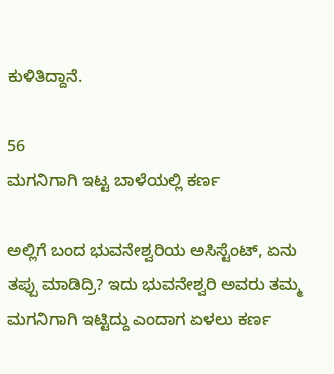ಕುಳಿತಿದ್ದಾನೆ.

56
ಮಗನಿಗಾಗಿ ಇಟ್ಟ ಬಾಳೆಯಲ್ಲಿ ಕರ್ಣ

ಅಲ್ಲಿಗೆ ಬಂದ ಭುವನೇಶ್ವರಿಯ ಅಸಿಸ್ಟೆಂಟ್, ಏನು ತಪ್ಪು ಮಾಡಿದ್ರಿ? ಇದು ಭುವನೇಶ್ವರಿ ಅವರು ತಮ್ಮ ಮಗನಿಗಾಗಿ ಇಟ್ಟಿದ್ದು ಎಂದಾಗ ಏಳಲು ಕರ್ಣ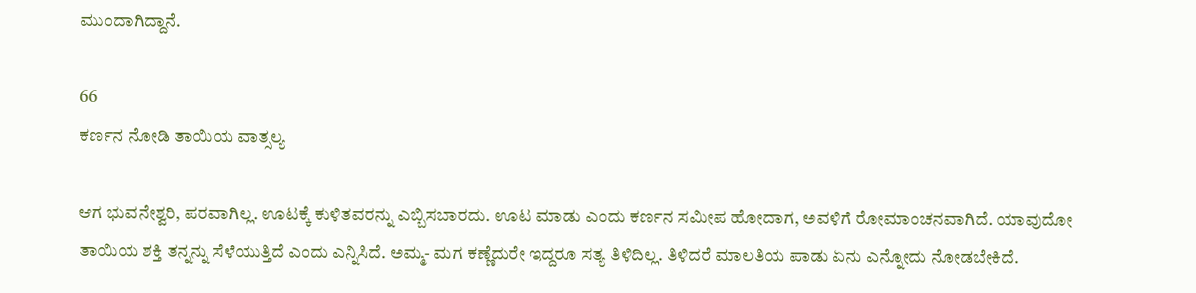ಮುಂದಾಗಿದ್ದಾನೆ.

66
ಕರ್ಣನ ನೋಡಿ ತಾಯಿಯ ವಾತ್ಸಲ್ಯ

ಆಗ ಭುವನೇಶ್ವರಿ, ಪರವಾಗಿಲ್ಲ. ಊಟಕ್ಕೆ ಕುಳಿತವರನ್ನು ಎಬ್ಬಿಸಬಾರದು. ಊಟ ಮಾಡು ಎಂದು ಕರ್ಣನ ಸಮೀಪ ಹೋದಾಗ, ಅವಳಿಗೆ ರೋಮಾಂಚನವಾಗಿದೆ. ಯಾವುದೋ ತಾಯಿಯ ಶಕ್ತಿ ತನ್ನನ್ನು ಸೆಳೆಯುತ್ತಿದೆ ಎಂದು ಎನ್ನಿಸಿದೆ. ಅಮ್ಮ- ಮಗ ಕಣ್ಣೆದುರೇ ಇದ್ದರೂ ಸತ್ಯ ತಿಳಿದಿಲ್ಲ. ತಿಳಿದರೆ ಮಾಲತಿಯ ಪಾಡು ಏನು ಎನ್ನೋದು ನೋಡಬೇಕಿದೆ.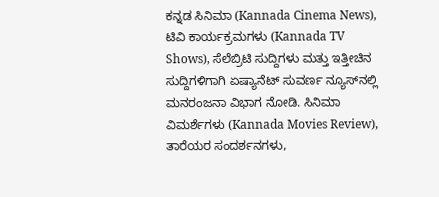ಕನ್ನಡ ಸಿನಿಮಾ (Kannada Cinema News), ಟಿವಿ ಕಾರ್ಯಕ್ರಮಗಳು (Kannada TV Shows), ಸೆಲೆಬ್ರಿಟಿ ಸುದ್ದಿಗಳು ಮತ್ತು ಇತ್ತೀಚಿನ ಸುದ್ದಿಗಳಿಗಾಗಿ ಏಷ್ಯಾನೆಟ್ ಸುವರ್ಣ ನ್ಯೂಸ್‌ನಲ್ಲಿ ಮನರಂಜನಾ ವಿಭಾಗ ನೋಡಿ. ಸಿನಿಮಾ ವಿಮರ್ಶೆಗಳು (Kannada Movies Review), ತಾರೆಯರ ಸಂದರ್ಶನಗಳು,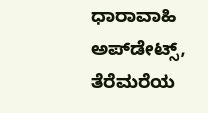ಧಾರಾವಾಹಿ ಅಪ್‌ಡೇಟ್ಸ್‌, ತೆರೆಮರೆಯ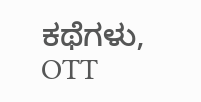ಕಥೆಗಳು, OTT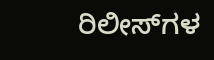ರಿಲೀಸ್‌ಗಳ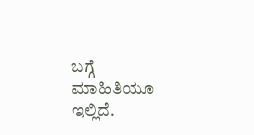ಬಗ್ಗೆ ಮಾಹಿತಿಯೂ ಇಲ್ಲಿದೆ.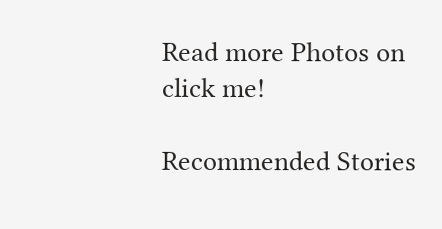Read more Photos on
click me!

Recommended Stories